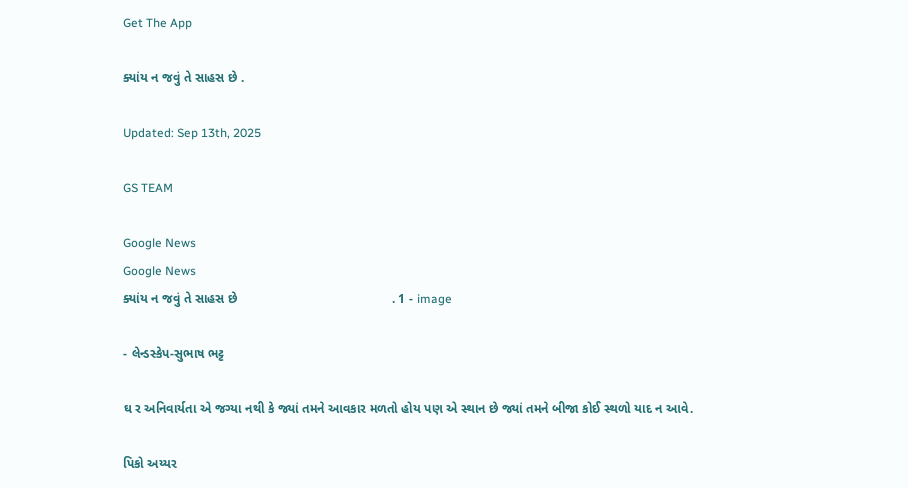Get The App

ક્યાંય ન જવું તે સાહસ છે .

Updated: Sep 13th, 2025

GS TEAM

Google News
Google News
ક્યાંય ન જવું તે સાહસ છે                                           . 1 - image

- લેન્ડસ્કેપ-સુભાષ ભટ્ટ

ઘ ર અનિવાર્યતા એ જગ્યા નથી કે જ્યાં તમને આવકાર મળતો હોય પણ એ સ્થાન છે જ્યાં તમને બીજા કોઈ સ્થળો યાદ ન આવે.

પિકો અય્યર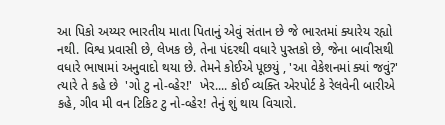આ પિકો અય્યર ભારતીય માતા પિતાનું એવું સંતાન છે જે ભારતમાં ક્યારેય રહ્યો નથી. વિશ્વ પ્રવાસી છે, લેખક છે, તેના પંદરથી વધારે પુસ્તકો છે, જેના બાવીસથી વધારે ભાષામાં અનુવાદો થયા છે. તેમને કોઈએ પૂછયું , 'આ વેકેશનમાં ક્યાં જવું?' ત્યારે તે કહે છે  'ગો ટુ નો-વ્હેર!'  ખેર.... કોઈ વ્યક્તિ એરપોર્ટ કે રેલવેની બારીએ કહે, ગીવ મી વન ટિકિટ ટુ નો-વ્હેર! તેનું શું થાય વિચારો.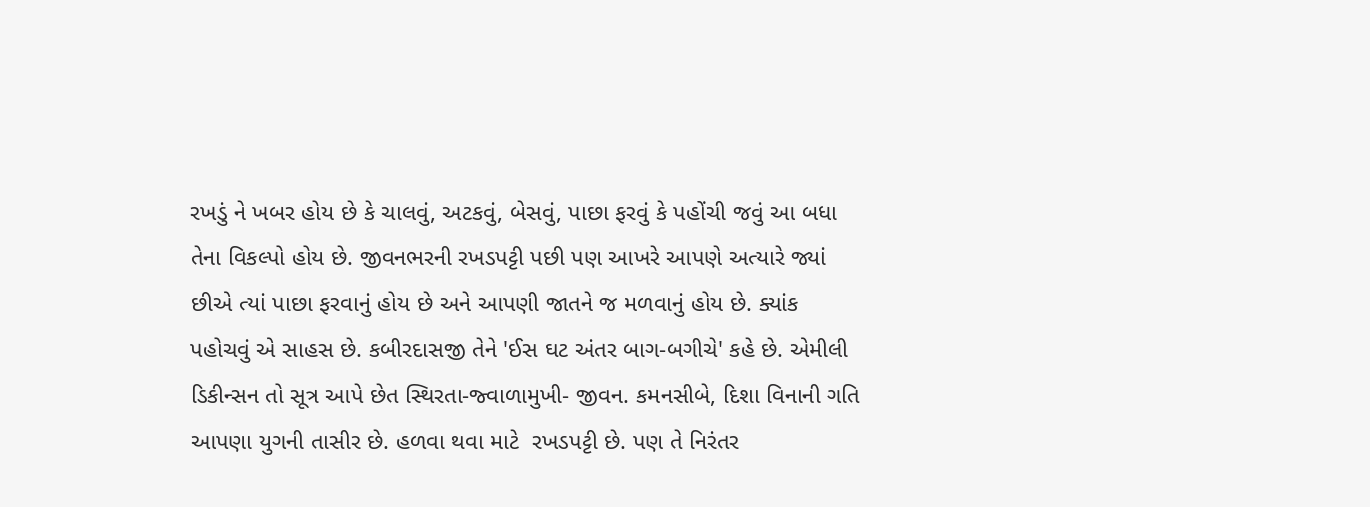રખડું ને ખબર હોય છે કે ચાલવું, અટકવું, બેસવું, પાછા ફરવું કે પહોંચી જવું આ બધા તેના વિકલ્પો હોય છે. જીવનભરની રખડપટ્ટી પછી પણ આખરે આપણે અત્યારે જ્યાં છીએ ત્યાં પાછા ફરવાનું હોય છે અને આપણી જાતને જ મળવાનું હોય છે. ક્યાંક પહોચવું એ સાહસ છે. કબીરદાસજી તેને 'ઈસ ઘટ અંતર બાગ-બગીચે' કહે છે. એમીલી  ડિકીન્સન તો સૂત્ર આપે છેત સ્થિરતા-જ્વાળામુખી- જીવન. કમનસીબે, દિશા વિનાની ગતિ આપણા યુગની તાસીર છે. હળવા થવા માટે  રખડપટ્ટી છે. પણ તે નિરંતર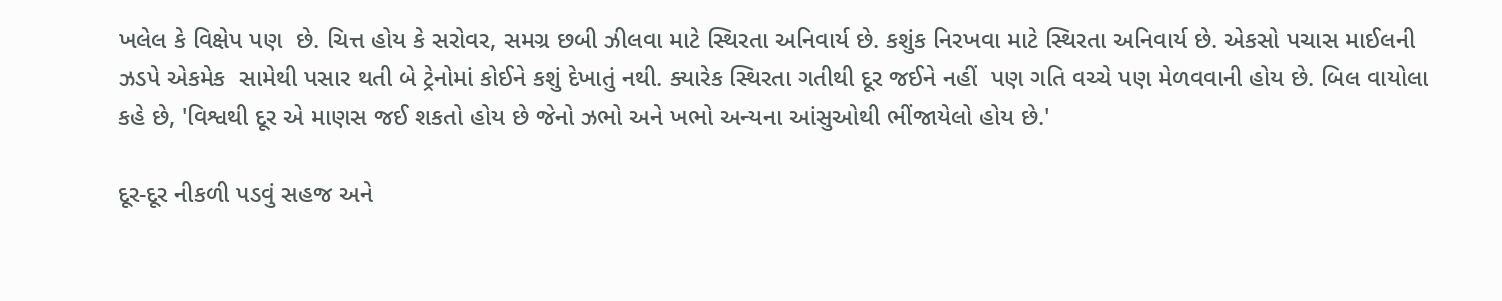ખલેલ કે વિક્ષેપ પણ  છે. ચિત્ત હોય કે સરોવર, સમગ્ર છબી ઝીલવા માટે સ્થિરતા અનિવાર્ય છે. કશુંક નિરખવા માટે સ્થિરતા અનિવાર્ય છે. એકસો પચાસ માઈલની ઝડપે એકમેક  સામેથી પસાર થતી બે ટ્રેનોમાં કોઈને કશું દેખાતું નથી. ક્યારેક સ્થિરતા ગતીથી દૂર જઈને નહીં  પણ ગતિ વચ્ચે પણ મેળવવાની હોય છે. બિલ વાયોલા  કહે છે, 'વિશ્વથી દૂર એ માણસ જઈ શકતો હોય છે જેનો ઝભો અને ખભો અન્યના આંસુઓથી ભીંજાયેલો હોય છે.'

દૂર-દૂર નીકળી પડવું સહજ અને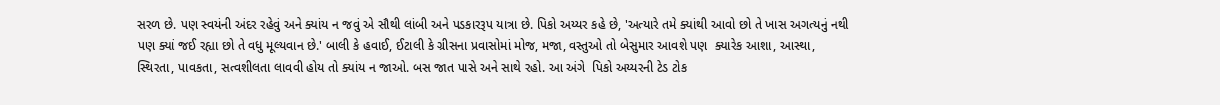સરળ છે. પણ સ્વયંની અંદર રહેવું અને ક્યાંય ન જવું એ સૌથી લાંબી અને પડકારરૂપ યાત્રા છે. પિકો અય્યર કહે છે, 'અત્યારે તમે ક્યાંથી આવો છો તે ખાસ અગત્યનું નથી પણ ક્યાં જઈ રહ્યા છો તે વધુ મૂલ્યવાન છે.' બાલી કે હવાઈ, ઈટાલી કે ગ્રીસના પ્રવાસોમાં મોજ, મજા, વસ્તુઓ તો બેસુમાર આવશે પણ  ક્યારેક આશા, આસ્થા, સ્થિરતા, પાવકતા, સત્વશીલતા લાવવી હોય તો ક્યાંય ન જાઓ. બસ જાત પાસે અને સાથે રહો. આ અંગે  પિકો અય્યરની ટેડ ટોક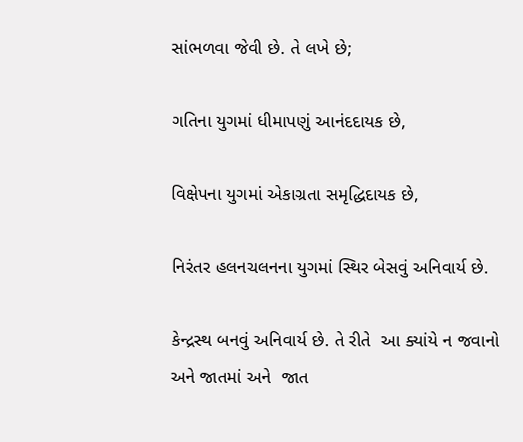સાંભળવા જેવી છે. તે લખે છે;

ગતિના યુગમાં ધીમાપણું આનંદદાયક છે,

વિક્ષેપના યુગમાં એકાગ્રતા સમૃદ્ધિદાયક છે,

નિરંતર હલનચલનના યુગમાં સ્થિર બેસવું અનિવાર્ય છે.

કેન્દ્રસ્થ બનવું અનિવાર્ય છે. તે રીતે  આ ક્યાંયે ન જવાનો અને જાતમાં અને  જાત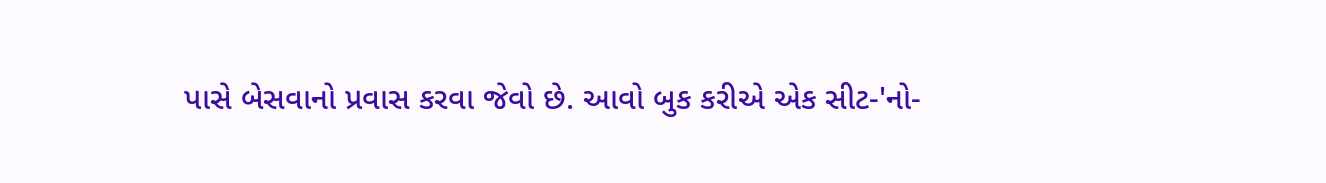પાસે બેસવાનો પ્રવાસ કરવા જેવો છે. આવો બુક કરીએ એક સીટ-'નો-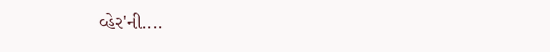વ્હેર'ની....